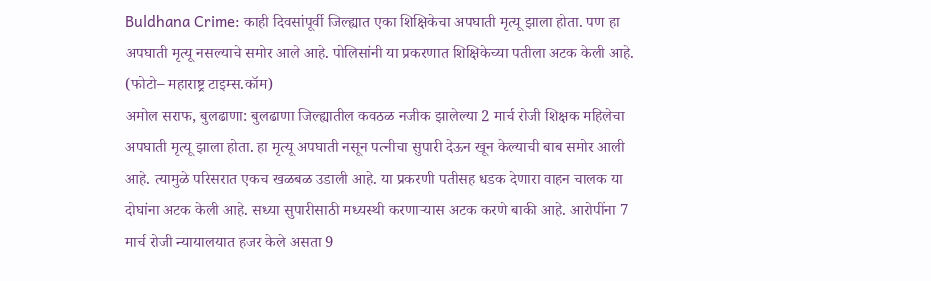Buldhana Crime: काही दिवसांपूर्वी जिल्ह्यात एका शिक्षिकेचा अपघाती मृत्यू झाला होता. पण हा अपघाती मृत्यू नसल्याचे समोर आले आहे. पोलिसांनी या प्रकरणात शिक्षिकेच्या पतीला अटक केली आहे.
(फोटो– महाराष्ट्र टाइम्स.कॉम)
अमोल सराफ, बुलढाणा: बुलढाणा जिल्ह्यातील कवठळ नजीक झालेल्या 2 मार्च रोजी शिक्षक महिलेचा अपघाती मृत्यू झाला होता. हा मृत्यू अपघाती नसून पत्नीचा सुपारी देऊन खून केल्याची बाब समोर आली आहे. त्यामुळे परिसरात एकच खळबळ उडाली आहे. या प्रकरणी पतीसह धडक देणारा वाहन चालक या दोघांना अटक केली आहे. सध्या सुपारीसाठी मध्यस्थी करणाऱ्यास अटक करणे बाकी आहे. आरोपींना 7 मार्च रोजी न्यायालयात हजर केले असता 9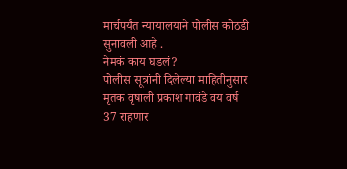मार्चपर्यंत न्यायालयाने पोलीस कोठडी सुनावली आहे .
नेमकं काय घडलं?
पोलीस सूत्रांनी दिलेल्या माहितीनुसार मृतक वृषाली प्रकाश गावंडे वय वर्ष 37 राहणार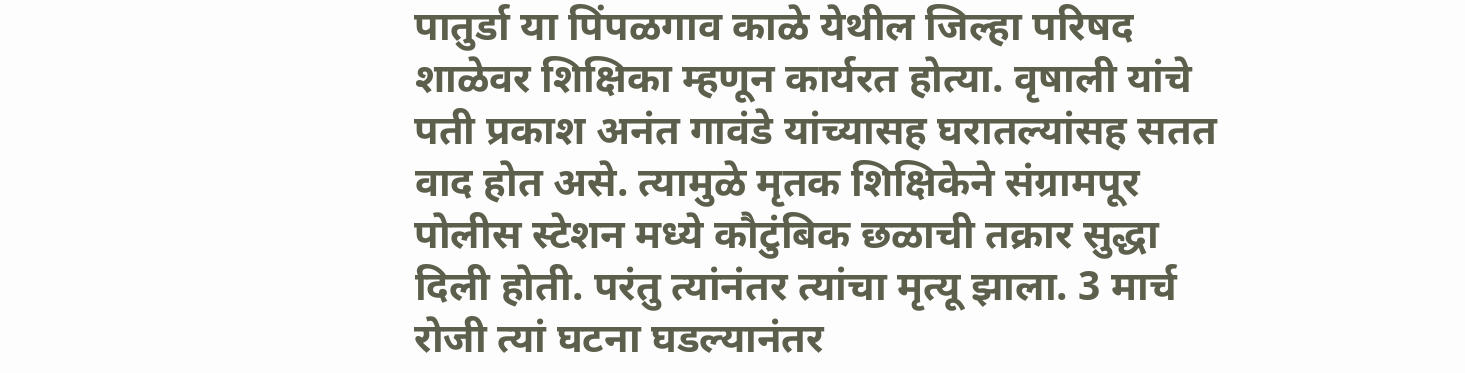पातुर्डा या पिंपळगाव काळे येथील जिल्हा परिषद शाळेवर शिक्षिका म्हणून कार्यरत होत्या. वृषाली यांचे पती प्रकाश अनंत गावंडे यांच्यासह घरातल्यांसह सतत वाद होत असे. त्यामुळे मृतक शिक्षिकेने संग्रामपूर पोलीस स्टेशन मध्ये कौटुंबिक छळाची तक्रार सुद्धा दिली होती. परंतु त्यांनंतर त्यांचा मृत्यू झाला. 3 मार्च रोजी त्यां घटना घडल्यानंतर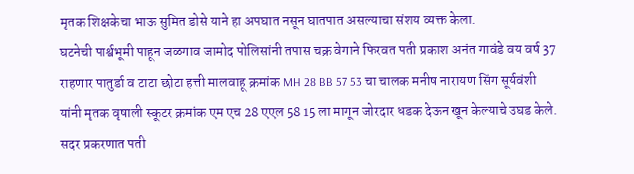मृतक शिक्षकेचा भाऊ सुमित डोसे याने हा अपघात नसून घातपात असल्याचा संशय व्यक्त केला.
घटनेची पार्श्वभूमी पाहून जळगाव जामोद पोलिसांनी तपास चक्र वेगाने फिरवत पती प्रकाश अनंत गावंडे वय वर्ष 37 राहणार पातुर्डा व टाटा छोटा हत्ती मालवाहू क्रमांक MH 28 BB 57 53 चा चालक मनीष नारायण सिंग सूर्यवंशी यांनी मृतक वृषाली स्कूटर क्रमांक एम एच 28 एएल 58 15 ला मागून जोरदार धडक देऊन खून केल्याचे उघड केले. सदर प्रकरणात पती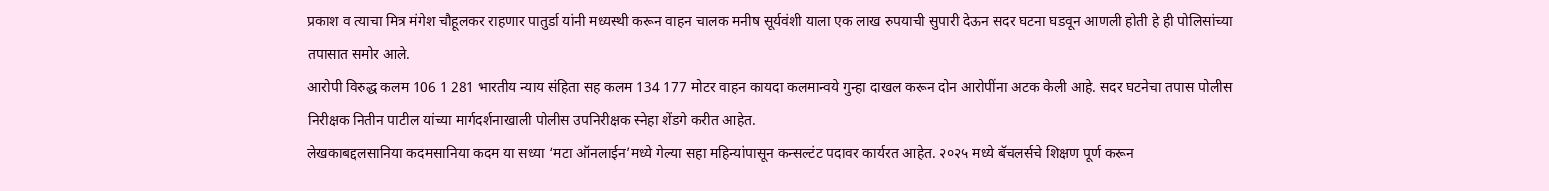प्रकाश व त्याचा मित्र मंगेश चौहूलकर राहणार पातुर्डा यांनी मध्यस्थी करून वाहन चालक मनीष सूर्यवंशी याला एक लाख रुपयाची सुपारी देऊन सदर घटना घडवून आणली होती हे ही पोलिसांच्या तपासात समोर आले.
आरोपी विरुद्ध कलम 106 1 281 भारतीय न्याय संहिता सह कलम 134 177 मोटर वाहन कायदा कलमान्वये गुन्हा दाखल करून दोन आरोपींना अटक केली आहे. सदर घटनेचा तपास पोलीस निरीक्षक नितीन पाटील यांच्या मार्गदर्शनाखाली पोलीस उपनिरीक्षक स्नेहा शेंडगे करीत आहेत.
लेखकाबद्दलसानिया कदमसानिया कदम या सध्या ‘मटा ऑनलाईन’मध्ये गेल्या सहा महिन्यांपासून कन्सल्टंट पदावर कार्यरत आहेत. २०२५ मध्ये बॅचलर्सचे शिक्षण पूर्ण करून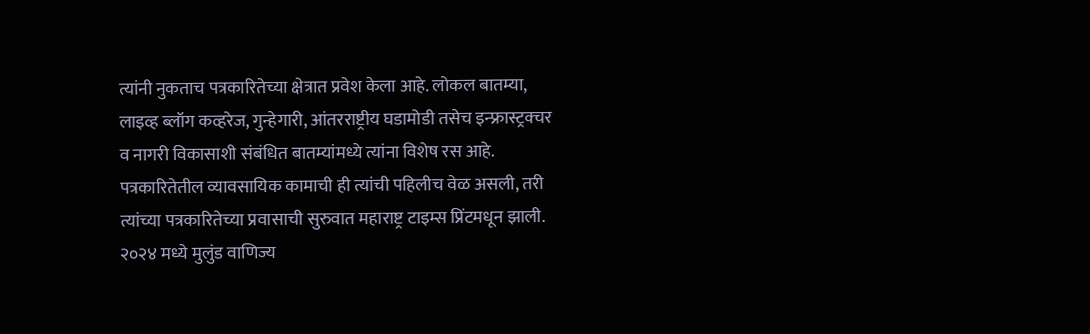त्यांनी नुकताच पत्रकारितेच्या क्षेत्रात प्रवेश केला आहे. लोकल बातम्या, लाइव्ह ब्लॉग कव्हरेज, गुन्हेगारी, आंतरराष्ट्रीय घडामोडी तसेच इन्फ्रास्ट्रक्चर व नागरी विकासाशी संबंधित बातम्यांमध्ये त्यांना विशेष रस आहे.
पत्रकारितेतील व्यावसायिक कामाची ही त्यांची पहिलीच वेळ असली, तरी त्यांच्या पत्रकारितेच्या प्रवासाची सुरुवात महाराष्ट्र टाइम्स प्रिंटमधून झाली. २०२४ मध्ये मुलुंड वाणिज्य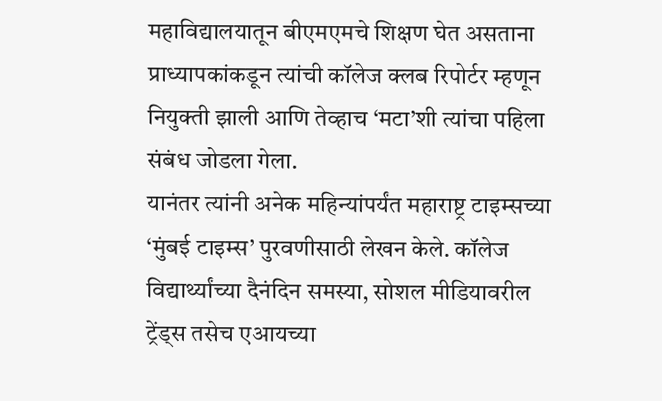महाविद्यालयातून बीएमएमचे शिक्षण घेत असताना प्राध्यापकांकडून त्यांची कॉलेज क्लब रिपोर्टर म्हणून नियुक्ती झाली आणि तेव्हाच ‘मटा’शी त्यांचा पहिला संबंध जोडला गेला.
यानंतर त्यांनी अनेक महिन्यांपर्यंत महाराष्ट्र टाइम्सच्या ‘मुंबई टाइम्स’ पुरवणीसाठी लेखन केले. कॉलेज विद्यार्थ्यांच्या दैनंदिन समस्या, सोशल मीडियावरील ट्रेंड्स तसेच एआयच्या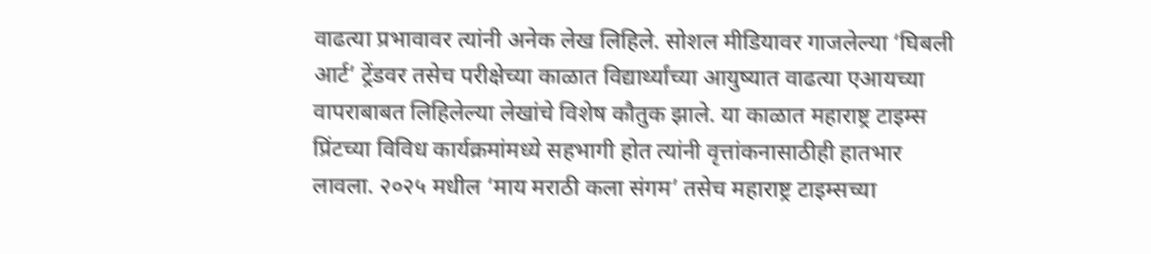वाढत्या प्रभावावर त्यांनी अनेक लेख लिहिले. सोशल मीडियावर गाजलेल्या ‘घिबली आर्ट’ ट्रेंडवर तसेच परीक्षेच्या काळात विद्यार्थ्यांच्या आयुष्यात वाढत्या एआयच्या वापराबाबत लिहिलेल्या लेखांचे विशेष कौतुक झाले. या काळात महाराष्ट्र टाइम्स प्रिंटच्या विविध कार्यक्रमांमध्ये सहभागी होत त्यांनी वृत्तांकनासाठीही हातभार लावला. २०२५ मधील ‘माय मराठी कला संगम’ तसेच महाराष्ट्र टाइम्सच्या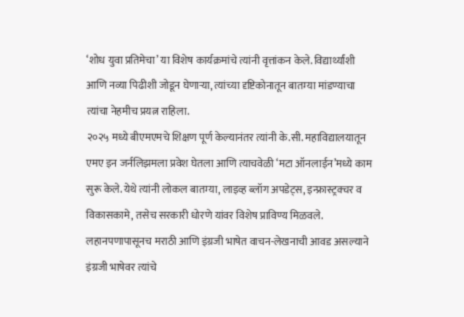‘शोध युवा प्रतिमेचा’ या विशेष कार्यक्रमांचे त्यांनी वृत्तांकन केले. विद्यार्थ्यांशी आणि नव्या पिढीशी जोडून घेणाऱ्या, त्यांच्या दृष्टिकोनातून बातम्या मांडण्याचा त्यांचा नेहमीच प्रयत्न राहिला.
२०२५ मध्ये बीएमएमचे शिक्षण पूर्ण केल्यानंतर त्यांनी के.सी. महाविद्यालयातून एमए इन जर्नलिझमला प्रवेश घेतला आणि त्याचवेळी ‘मटा ऑनलाईन’मध्ये काम सुरू केले. येथे त्यांनी लोकल बातम्या, लाइव्ह ब्लॉग अपडेट्स, इन्फ्रास्ट्रक्चर व विकासकामे, तसेच सरकारी धोरणे यांवर विशेष प्राविण्य मिळवले.
लहानपणापासूनच मराठी आणि इंग्रजी भाषेत वाचन-लेखनाची आवड असल्याने इंग्रजी भाषेवर त्यांचे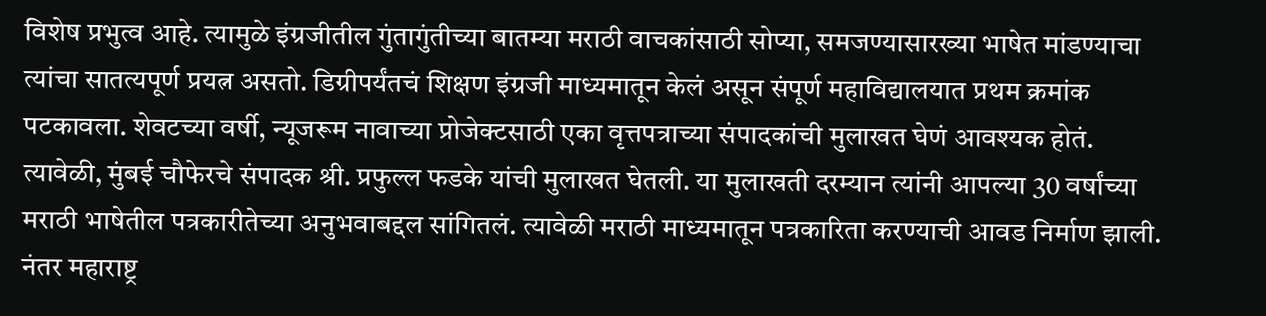विशेष प्रभुत्व आहे. त्यामुळे इंग्रजीतील गुंतागुंतीच्या बातम्या मराठी वाचकांसाठी सोप्या, समजण्यासारख्या भाषेत मांडण्याचा त्यांचा सातत्यपूर्ण प्रयत्न असतो. डिग्रीपर्यंतचं शिक्षण इंग्रजी माध्यमातून केलं असून संपूर्ण महाविद्यालयात प्रथम क्रमांक पटकावला. शेवटच्या वर्षी, न्यूजरूम नावाच्या प्रोजेक्टसाठी एका वृत्तपत्राच्या संपादकांची मुलाखत घेणं आवश्यक होतं. त्यावेळी, मुंबई चौफेरचे संपादक श्री. प्रफुल्ल फडके यांची मुलाखत घेतली. या मुलाखती दरम्यान त्यांनी आपल्या 30 वर्षांच्या मराठी भाषेतील पत्रकारीतेच्या अनुभवाबद्दल सांगितलं. त्यावेळी मराठी माध्यमातून पत्रकारिता करण्याची आवड निर्माण झाली. नंतर महाराष्ट्र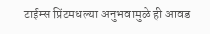टाईम्स प्रिंटमधल्या अनुभवामुळे ही आवड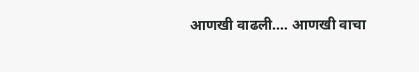आणखी वाढली.… आणखी वाचा